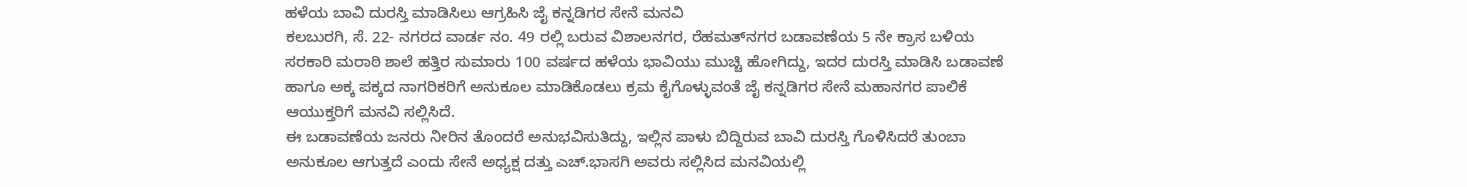ಹಳೆಯ ಬಾವಿ ದುರಸ್ತಿ ಮಾಡಿಸಿಲು ಆಗ್ರಹಿಸಿ ಜೈ ಕನ್ನಡಿಗರ ಸೇನೆ ಮನವಿ
ಕಲಬುರಗಿ, ಸೆ. 22- ನಗರದ ವಾರ್ಡ ನಂ. 49 ರಲ್ಲಿ ಬರುವ ವಿಶಾಲನಗರ, ರೆಹಮತ್‍ನಗರ ಬಡಾವಣೆಯ 5 ನೇ ಕ್ರಾಸ ಬಳಿಯ ಸರಕಾರಿ ಮರಾಠಿ ಶಾಲೆ ಹತ್ತಿರ ಸುಮಾರು 100 ವರ್ಷದ ಹಳೆಯ ಭಾವಿಯು ಮುಚ್ಚಿ ಹೋಗಿದ್ದು, ಇದರ ದುರಸ್ತಿ ಮಾಡಿಸಿ ಬಡಾವಣೆ ಹಾಗೂ ಅಕ್ಕ ಪಕ್ಕದ ನಾಗರಿಕರಿಗೆ ಅನುಕೂಲ ಮಾಡಿಕೊಡಲು ಕ್ರಮ ಕೈಗೊಳ್ಳುವಂತೆ ಜೈ ಕನ್ನಡಿಗರ ಸೇನೆ ಮಹಾನಗರ ಪಾಲಿಕೆ ಆಯುಕ್ತರಿಗೆ ಮನವಿ ಸಲ್ಲಿಸಿದೆ.
ಈ ಬಡಾವಣೆಯ ಜನರು ನೀರಿನ ತೊಂದರೆ ಅನುಭವಿಸುತಿದ್ದು, ಇಲ್ಲಿನ ಪಾಳು ಬಿದ್ದಿರುವ ಬಾವಿ ದುರಸ್ತಿ ಗೊಳಿಸಿದರೆ ತುಂಬಾ ಅನುಕೂಲ ಆಗುತ್ತದೆ ಎಂದು ಸೇನೆ ಅಧ್ಯಕ್ಷ ದತ್ತು ಎಚ್.ಭಾಸಗಿ ಅವರು ಸಲ್ಲಿಸಿದ ಮನವಿಯಲ್ಲಿ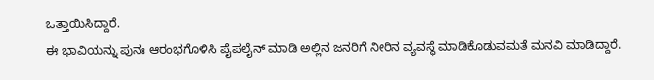ಒತ್ತಾಯಿಸಿದ್ದಾರೆ.
ಈ ಭಾವಿಯನ್ನು ಪುನಃ ಆರಂಭಗೊಳಿಸಿ ಪೈಪಲೈನ್ ಮಾಡಿ ಅಲ್ಲಿನ ಜನರಿಗೆ ನೀರಿನ ವ್ಯವಸ್ಥೆ ಮಾಡಿಕೊಡುವಮತೆ ಮನವಿ ಮಾಡಿದ್ದಾರೆ.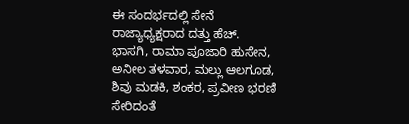ಈ ಸಂದರ್ಭದಲ್ಲಿ ಸೇನೆ ರಾಜ್ಯಾಧ್ಯಕ್ಷರಾದ ದತ್ತು ಹೆಚ್. ಭಾಸಗಿ, ರಾಮಾ ಪೂಜಾರಿ ಹುಸೇನ, ಅನೀಲ ತಳವಾರ, ಮಲ್ಲು ಆಲಗೂಡ, ಶಿವು ಮಡಕಿ, ಶಂಕರ, ಪ್ರವೀಣ ಭರಣಿ ಸೇರಿದಂತೆ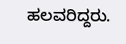ಹಲವರಿದ್ದರು.